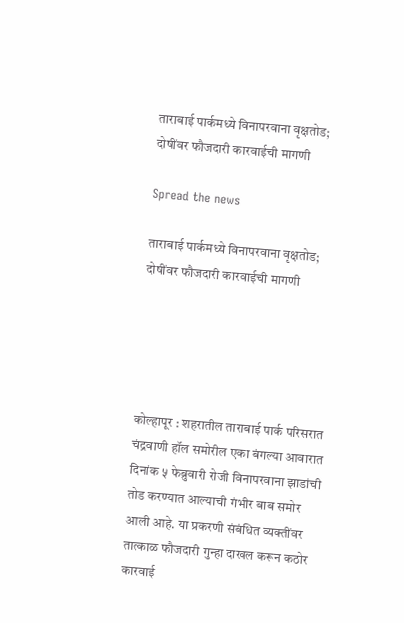ताराबाई पार्कमध्ये विनापरवाना वृक्षतोड; दोषींवर फौजदारी कारवाईची मागणी

Spread the news

ताराबाई पार्कमध्ये विनापरवाना वृक्षतोड; दोषींवर फौजदारी कारवाईची मागणी





कोल्हापूर : शहरातील ताराबाई पार्क परिसरात चंद्रवाणी हॉल समोरील एका बंगल्या आवारात दिनांक ५ फेब्रुवारी रोजी विनापरवाना झाडांची तोड करण्यात आल्याची गंभीर बाब समोर आली आहे. या प्रकरणी संबंधित व्यक्तींवर तात्काळ फौजदारी गुन्हा दाखल करून कठोर कारवाई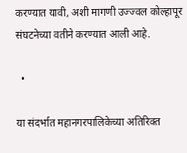करण्यात यावी, अशी मागणी उज्ज्वल कोल्हापूर संघटनेच्या वतीने करण्यात आली आहे.

  •

या संदर्भात महानगरपालिकेच्या अतिरिक्त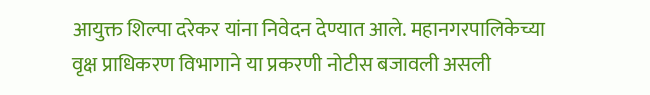आयुक्त शिल्पा दरेकर यांना निवेदन देण्यात आले. महानगरपालिकेच्या वृक्ष प्राधिकरण विभागाने या प्रकरणी नोटीस बजावली असली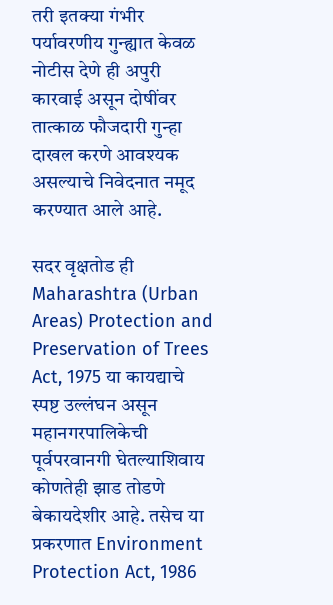तरी इतक्या गंभीर पर्यावरणीय गुन्ह्यात केवळ नोटीस देणे ही अपुरी कारवाई असून दोषींवर तात्काळ फौजदारी गुन्हा दाखल करणे आवश्यक असल्याचे निवेदनात नमूद करण्यात आले आहे.

सदर वृक्षतोड ही Maharashtra (Urban Areas) Protection and Preservation of Trees Act, 1975 या कायद्याचे स्पष्ट उल्लंघन असून महानगरपालिकेची पूर्वपरवानगी घेतल्याशिवाय कोणतेही झाड तोडणे बेकायदेशीर आहे. तसेच या प्रकरणात Environment Protection Act, 1986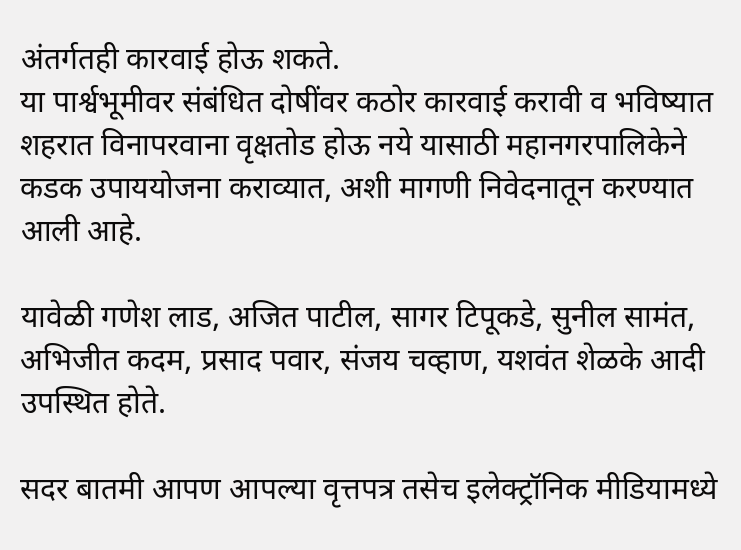अंतर्गतही कारवाई होऊ शकते.
या पार्श्वभूमीवर संबंधित दोषींवर कठोर कारवाई करावी व भविष्यात शहरात विनापरवाना वृक्षतोड होऊ नये यासाठी महानगरपालिकेने कडक उपाययोजना कराव्यात, अशी मागणी निवेदनातून करण्यात आली आहे.

यावेळी गणेश लाड, अजित पाटील, सागर टिपूकडे, सुनील सामंत, अभिजीत कदम, प्रसाद पवार, संजय चव्हाण, यशवंत शेळके आदी उपस्थित होते.

सदर बातमी आपण आपल्या वृत्तपत्र तसेच इलेक्ट्रॉनिक मीडियामध्ये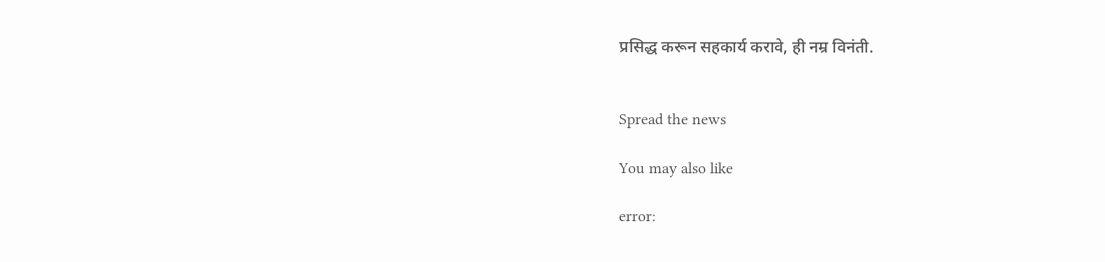प्रसिद्ध करून सहकार्य करावे, ही नम्र विनंती.


Spread the news

You may also like

error: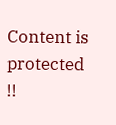Content is protected !!